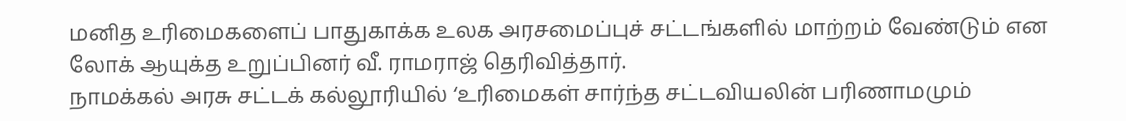மனித உரிமைகளைப் பாதுகாக்க உலக அரசமைப்புச் சட்டங்களில் மாற்றம் வேண்டும் என லோக் ஆயுக்த உறுப்பினர் வீ. ராமராஜ் தெரிவித்தார்.
நாமக்கல் அரசு சட்டக் கல்லூரியில் ‘உரிமைகள் சார்ந்த சட்டவியலின் பரிணாமமும்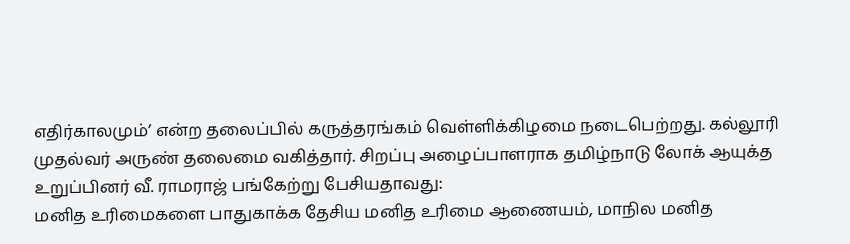எதிர்காலமும்’ என்ற தலைப்பில் கருத்தரங்கம் வெள்ளிக்கிழமை நடைபெற்றது. கல்லூரி முதல்வர் அருண் தலைமை வகித்தார். சிறப்பு அழைப்பாளராக தமிழ்நாடு லோக் ஆயுக்த உறுப்பினர் வீ. ராமராஜ் பங்கேற்று பேசியதாவது:
மனித உரிமைகளை பாதுகாக்க தேசிய மனித உரிமை ஆணையம், மாநில மனித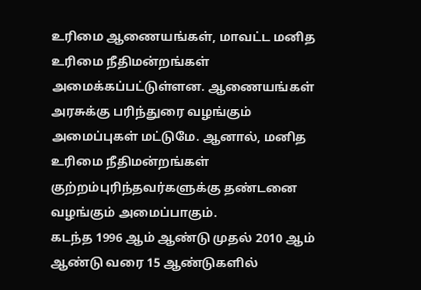உரிமை ஆணையங்கள், மாவட்ட மனித உரிமை நீதிமன்றங்கள் அமைக்கப்பட்டுள்ளன. ஆணையங்கள் அரசுக்கு பரிந்துரை வழங்கும் அமைப்புகள் மட்டுமே. ஆனால், மனித உரிமை நீதிமன்றங்கள் குற்றம்புரிந்தவர்களுக்கு தண்டனை வழங்கும் அமைப்பாகும்.
கடந்த 1996 ஆம் ஆண்டு முதல் 2010 ஆம் ஆண்டு வரை 15 ஆண்டுகளில்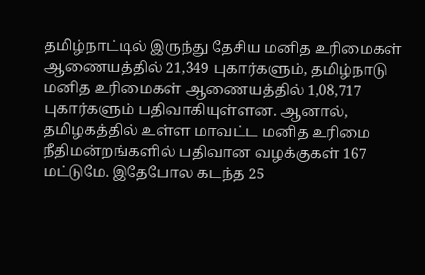தமிழ்நாட்டில் இருந்து தேசிய மனித உரிமைகள் ஆணையத்தில் 21,349 புகார்களும், தமிழ்நாடு மனித உரிமைகள் ஆணையத்தில் 1,08,717 புகார்களும் பதிவாகியுள்ளன. ஆனால், தமிழகத்தில் உள்ள மாவட்ட மனித உரிமை நீதிமன்றங்களில் பதிவான வழக்குகள் 167 மட்டுமே. இதேபோல கடந்த 25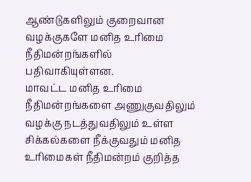ஆண்டுகளிலும் குறைவான வழக்குகளே மனித உரிமை நீதிமன்றங்களில் பதிவாகியுள்ளன.
மாவட்ட மனித உரிமை நீதிமன்றங்களை அணுகுவதிலும் வழக்கு நடத்துவதிலும் உள்ள சிக்கல்களை நீக்குவதும் மனித உரிமைகள் நீதிமன்றம் குறித்த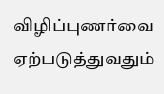விழிப்புணர்வை ஏற்படுத்துவதும்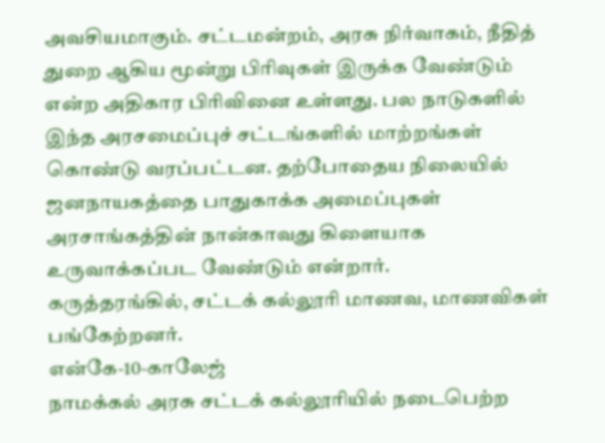அவசியமாகும். சட்டமன்றம், அரசு நிர்வாகம், நீதித் துறை ஆகிய மூன்று பிரிவுகள் இருக்க வேண்டும் என்ற அதிகார பிரிவினை உள்ளது. பல நாடுகளில் இந்த அரசமைப்புச் சட்டங்களில் மாற்றங்கள் கொண்டு வரப்பட்டன. தற்போதைய நிலையில் ஜனநாயகத்தை பாதுகாக்க அமைப்புகள் அரசாங்கத்தின் நான்காவது கிளையாக உருவாக்கப்பட வேண்டும் என்றார்.
கருத்தரங்கில், சட்டக் கல்லூரி மாணவ, மாணவிகள் பங்கேற்றனர்.
என்கே-10-காலேஜ்
நாமக்கல் அரசு சட்டக் கல்லூரியில் நடைபெற்ற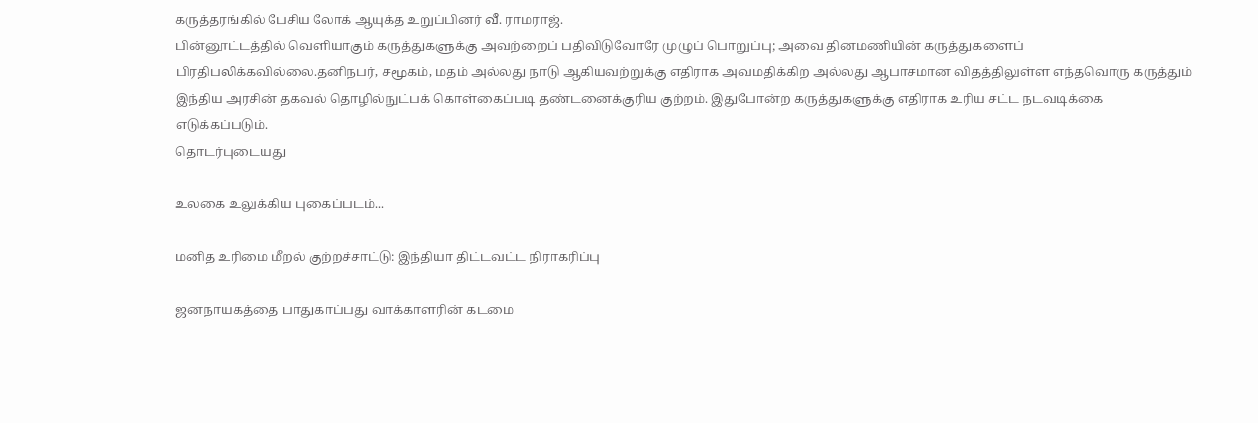கருத்தரங்கில் பேசிய லோக் ஆயுக்த உறுப்பினர் வீ. ராமராஜ்.
பின்னூட்டத்தில் வெளியாகும் கருத்துகளுக்கு அவற்றைப் பதிவிடுவோரே முழுப் பொறுப்பு; அவை தினமணியின் கருத்துகளைப் பிரதிபலிக்கவில்லை.தனிநபர், சமூகம், மதம் அல்லது நாடு ஆகியவற்றுக்கு எதிராக அவமதிக்கிற அல்லது ஆபாசமான விதத்திலுள்ள எந்தவொரு கருத்தும் இந்திய அரசின் தகவல் தொழில்நுட்பக் கொள்கைப்படி தண்டனைக்குரிய குற்றம். இதுபோன்ற கருத்துகளுக்கு எதிராக உரிய சட்ட நடவடிக்கை எடுக்கப்படும்.
தொடர்புடையது

உலகை உலுக்கிய புகைப்படம்...

மனித உரிமை மீறல் குற்றச்சாட்டு: இந்தியா திட்டவட்ட நிராகரிப்பு

ஜனநாயகத்தை பாதுகாப்பது வாக்காளரின் கடமை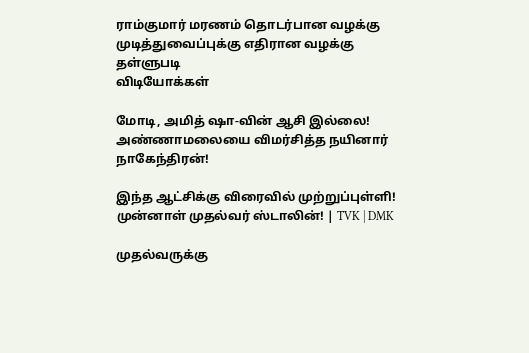ராம்குமார் மரணம் தொடர்பான வழக்கு முடித்துவைப்புக்கு எதிரான வழக்கு தள்ளுபடி
விடியோக்கள்

மோடி, அமித் ஷா-வின் ஆசி இல்லை! அண்ணாமலையை விமர்சித்த நயினார் நாகேந்திரன்!

இந்த ஆட்சிக்கு விரைவில் முற்றுப்புள்ளி! முன்னாள் முதல்வர் ஸ்டாலின்! | TVK | DMK

முதல்வருக்கு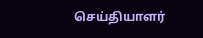செய்தியாளர்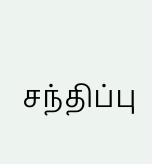சந்திப்பு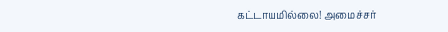கட்டாயமில்லை! அமைச்சர்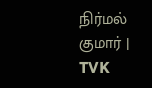நிர்மல் குமார் | TVK